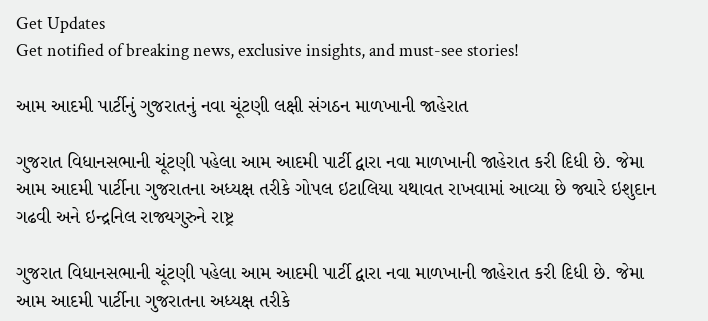Get Updates
Get notified of breaking news, exclusive insights, and must-see stories!

આમ આદમી પાર્ટીનું ગુજરાતનું નવા ચૂંટણી લક્ષી સંગઠન માળખાની જાહેરાત

ગુજરાત વિધાનસભાની ચૂંટણી પહેલા આમ આદમી પાર્ટી દ્વારા નવા માળખાની જાહેરાત કરી દિધી છે. જેમા આમ આદમી પાર્ટીના ગુજરાતના અધ્યક્ષ તરીકે ગોપલ ઇટાલિયા યથાવત રાખવામાં આવ્યા છે જ્યારે ઇશુદાન ગઢવી અને ઇન્દ્રનિલ રાજ્યગુરુને રાષ્ટ્ર

ગુજરાત વિધાનસભાની ચૂંટણી પહેલા આમ આદમી પાર્ટી દ્વારા નવા માળખાની જાહેરાત કરી દિધી છે. જેમા આમ આદમી પાર્ટીના ગુજરાતના અધ્યક્ષ તરીકે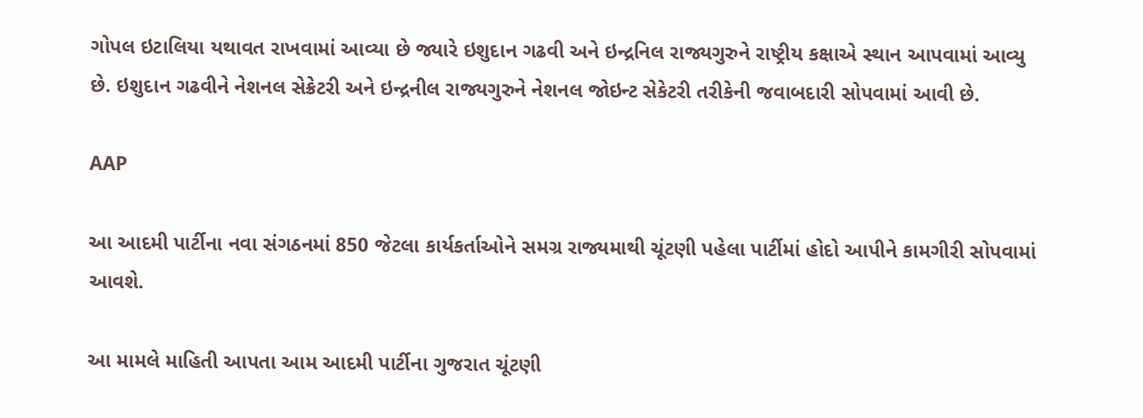ગોપલ ઇટાલિયા યથાવત રાખવામાં આવ્યા છે જ્યારે ઇશુદાન ગઢવી અને ઇન્દ્રનિલ રાજ્યગુરુને રાષ્ટ્રીય કક્ષાએ સ્થાન આપવામાં આવ્યુ છે. ઇશુદાન ગઢવીને નેશનલ સેક્રેટરી અને ઇન્દ્રનીલ રાજ્યગુરુને નેશનલ જોઇન્ટ સેકેટરી તરીકેની જવાબદારી સોપવામાં આવી છે.

AAP

આ આદમી પાર્ટીના નવા સંગઠનમાં 850 જેટલા કાર્યકર્તાઓને સમગ્ર રાજ્યમાથી ચૂંટણી પહેલા પાર્ટીમાં હોદો આપીને કામગીરી સોપવામાં આવશે.

આ મામલે માહિતી આપતા આમ આદમી પાર્ટીના ગુજરાત ચૂંટણી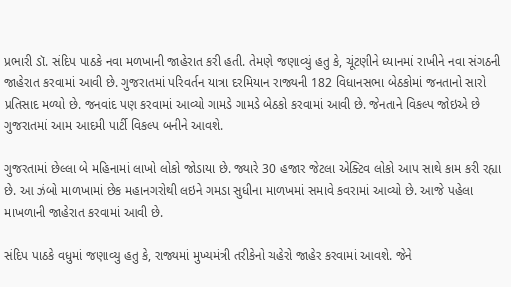પ્રભારી ડૉ. સંદિપ પાઠકે નવા મળખાની જાહેરાત કરી હતી. તેમણે જણાવ્યું હતુ કે, ચૂંટણીને ધ્યાનમાં રાખીને નવા સંગઠની જાહેરાત કરવામાં આવી છે. ગુજરાતમાં પરિવર્તન યાત્રા દરમિયાન રાજ્યની 182 વિધાનસભા બેઠકોમાં જનતાનો સારો પ્રતિસાદ મળ્યો છે. જનવાંદ પણ કરવામાં આવ્યો ગામડે ગામડે બેઠકો કરવામાં આવી છે. જેનતાને વિકલ્પ જોઇએ છે ગુજરાતમાં આમ આદમી પાર્ટી વિકલ્પ બનીને આવશે.

ગુજરતામાં છેલ્લા બે મહિનામાં લાખો લોકો જોડાયા છે. જ્યારે 30 હજાર જેટલા એક્ટિવ લોકો આપ સાથે કામ કરી રહ્યા છે. આ ઝંબો માળખામાં છેક મહાનગરોથી લઇને ગમડા સુધીના માળખમાં સમાવે કવરામાં આવ્યો છે. આજે પહેલા માખળાની જાહેરાત કરવામાં આવી છે.

સંદિપ પાઠકે વધુમાં જણાવ્યુ હતુ કે, રાજ્યમાં મુખ્યમંત્રી તરીકેનો ચહેરો જાહેર કરવામાં આવશે. જેને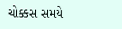ચોક્કસ સમયે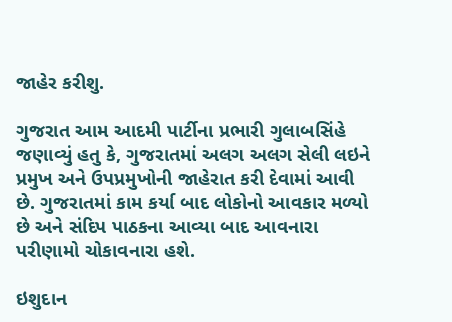જાહેર કરીશુ.

ગુજરાત આમ આદમી પાર્ટીના પ્રભારી ગુલાબસિંહે જણાવ્યું હતુ કે, ગુજરાતમાં અલગ અલગ સેલી લઇને પ્રમુખ અને ઉપપ્રમુખોની જાહેરાત કરી દેવામાં આવી છે. ગુજરાતમાં કામ કર્યા બાદ લોકોનો આવકાર મળ્યો છે અને સંદિપ પાઠકના આવ્યા બાદ આવનારા પરીણામો ચોકાવનારા હશે.

ઇશુદાન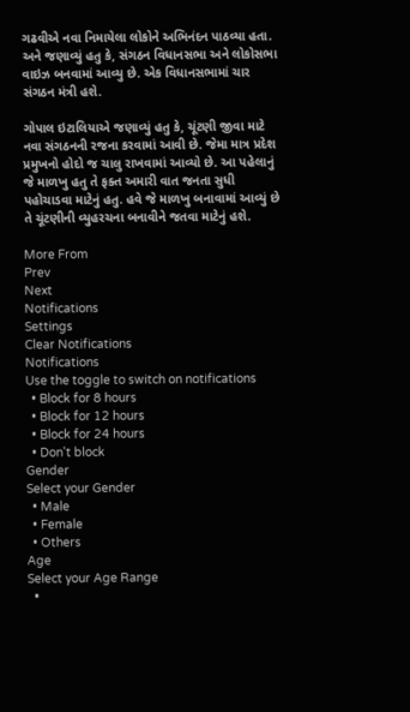ગઢવીએ નવા નિમાયેલા લોકોને અભિનંદન પાઠવ્યા હતા. અને જણાવ્યું હતુ કે, સંગઠન વિધાનસભા અને લોકોસભા વાઇઝ બનવામાં આવ્યુ છે. એક વિધાનસભામાં ચાર સંગઠન મંત્રી હશે.

ગોપાલ ઇટાલિયાએ જણાવ્યું હતુ કે, ચૂંટણી જીવા માટે નવા સંગઠનની રજના કરવામાં આવી છે. જેમા માત્ર પ્રદેશ પ્રમુખનો હોદો જ ચાલુ રાખવામાં આવ્યો છે. આ પહેલાનું જે માળખુ હતુ તે ફક્ત અમારી વાત જનતા સુધી પહોચાડવા માટેનું હતુ. હવે જે માળખુ બનાવામાં આવ્યું છે તે ચૂંટણીની વ્યુહરચના બનાવીને જતવા માટેનું હશે.

More From
Prev
Next
Notifications
Settings
Clear Notifications
Notifications
Use the toggle to switch on notifications
  • Block for 8 hours
  • Block for 12 hours
  • Block for 24 hours
  • Don't block
Gender
Select your Gender
  • Male
  • Female
  • Others
Age
Select your Age Range
  •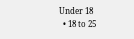Under 18
  • 18 to 25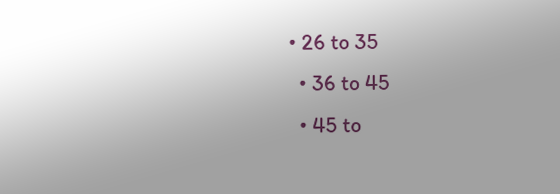• 26 to 35
  • 36 to 45
  • 45 to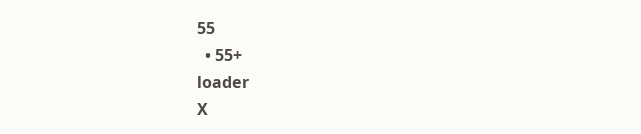55
  • 55+
loader
X